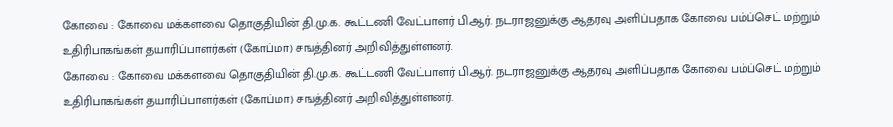கோவை : கோவை மக்களவை தொகுதியின் தி.மு.க. கூட்டணி வேட்பாளர் பி.ஆர். நடராஜனுக்கு ஆதரவு அளிப்பதாக கோவை பம்ப்செட் மற்றும் உதிரிபாகங்கள் தயாரிப்பாளர்கள் (கோப்மா) சஙத்தினர் அறிவித்துள்ளனர்.
கோவை : கோவை மக்களவை தொகுதியின் தி.மு.க. கூட்டணி வேட்பாளர் பி.ஆர். நடராஜனுக்கு ஆதரவு அளிப்பதாக கோவை பம்ப்செட் மற்றும் உதிரிபாகங்கள் தயாரிப்பாளர்கள் (கோப்மா) சஙத்தினர் அறிவித்துள்ளனர்.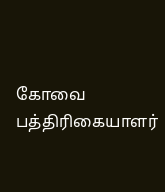கோவை பத்திரிகையாளர்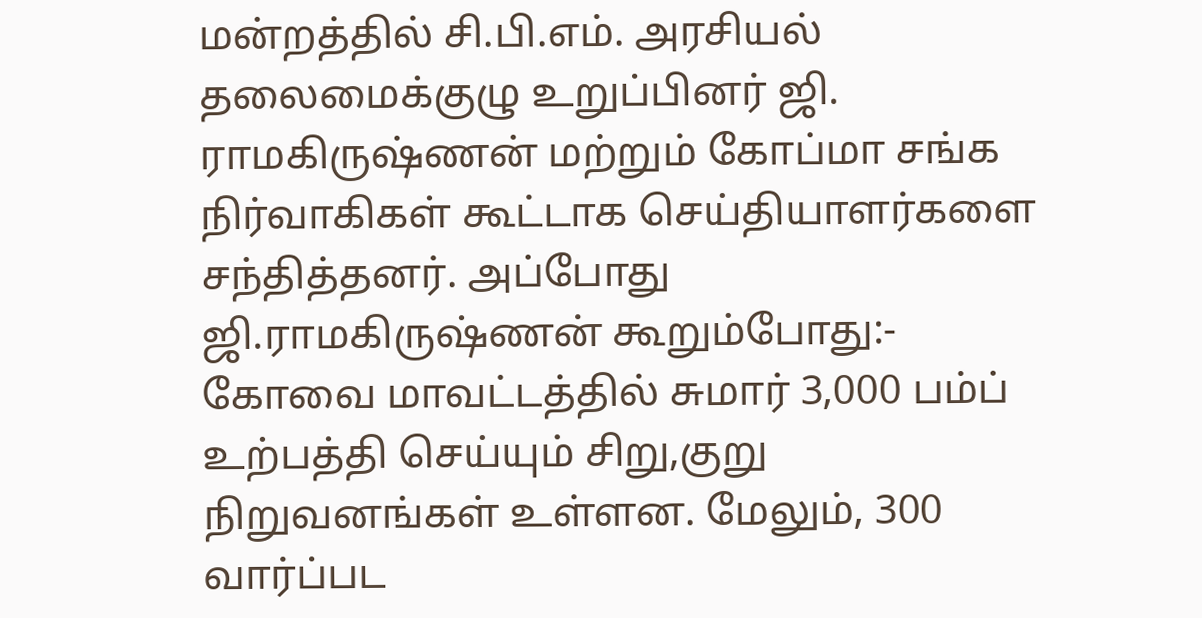மன்றத்தில் சி.பி.எம். அரசியல் தலைமைக்குழு உறுப்பினர் ஜி. ராமகிருஷ்ணன் மற்றும் கோப்மா சங்க நிர்வாகிகள் கூட்டாக செய்தியாளர்களை சந்தித்தனர். அப்போது ஜி.ராமகிருஷ்ணன் கூறும்போது:- கோவை மாவட்டத்தில் சுமார் 3,000 பம்ப் உற்பத்தி செய்யும் சிறு,குறு நிறுவனங்கள் உள்ளன. மேலும், 300 வார்ப்பட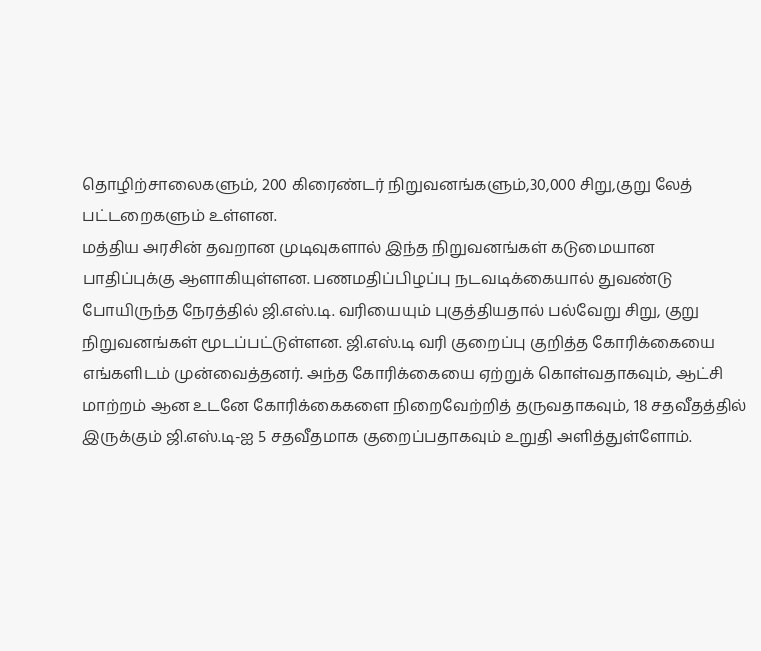தொழிற்சாலைகளும், 200 கிரைண்டர் நிறுவனங்களும்,30,000 சிறு,குறு லேத் பட்டறைகளும் உள்ளன.
மத்திய அரசின் தவறான முடிவுகளால் இந்த நிறுவனங்கள் கடுமையான பாதிப்புக்கு ஆளாகியுள்ளன. பணமதிப்பிழப்பு நடவடிக்கையால் துவண்டு போயிருந்த நேரத்தில் ஜி.எஸ்.டி. வரியையும் புகுத்தியதால் பல்வேறு சிறு, குறு நிறுவனங்கள் மூடப்பட்டுள்ளன. ஜி.எஸ்.டி வரி குறைப்பு குறித்த கோரிக்கையை எங்களிடம் முன்வைத்தனர். அந்த கோரிக்கையை ஏற்றுக் கொள்வதாகவும், ஆட்சி மாற்றம் ஆன உடனே கோரிக்கைகளை நிறைவேற்றித் தருவதாகவும், 18 சதவீதத்தில் இருக்கும் ஜி.எஸ்.டி-ஐ 5 சதவீதமாக குறைப்பதாகவும் உறுதி அளித்துள்ளோம்.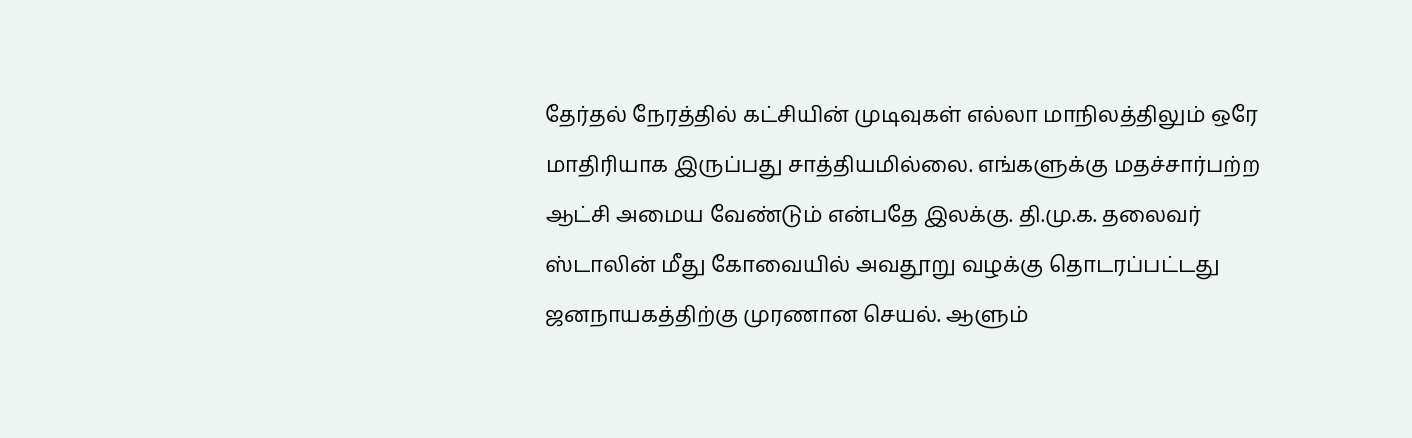தேர்தல் நேரத்தில் கட்சியின் முடிவுகள் எல்லா மாநிலத்திலும் ஒரே மாதிரியாக இருப்பது சாத்தியமில்லை. எங்களுக்கு மதச்சார்பற்ற ஆட்சி அமைய வேண்டும் என்பதே இலக்கு. தி.மு.க. தலைவர் ஸ்டாலின் மீது கோவையில் அவதூறு வழக்கு தொடரப்பட்டது ஜனநாயகத்திற்கு முரணான செயல். ஆளும்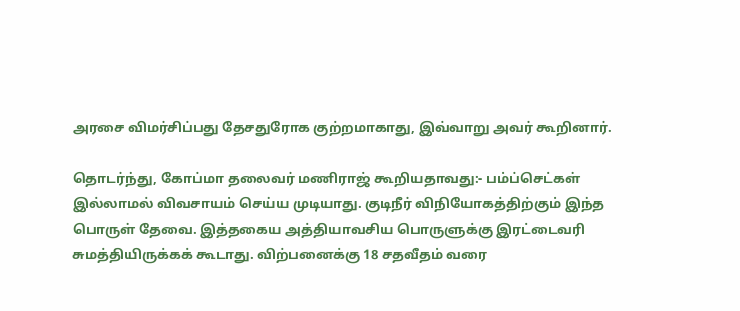அரசை விமர்சிப்பது தேசதுரோக குற்றமாகாது, இவ்வாறு அவர் கூறினார்.

தொடர்ந்து, கோப்மா தலைவர் மணிராஜ் கூறியதாவது:- பம்ப்செட்கள் இல்லாமல் விவசாயம் செய்ய முடியாது. குடிநீர் விநியோகத்திற்கும் இந்த பொருள் தேவை. இத்தகைய அத்தியாவசிய பொருளுக்கு இரட்டைவரி சுமத்தியிருக்கக் கூடாது. விற்பனைக்கு 18 சதவீதம் வரை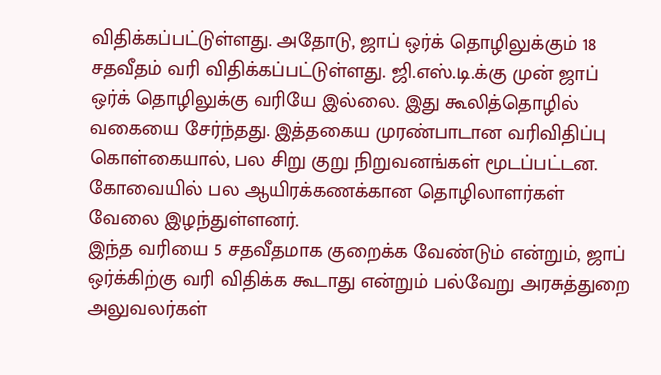விதிக்கப்பட்டுள்ளது. அதோடு, ஜாப் ஒர்க் தொழிலுக்கும் 18 சதவீதம் வரி விதிக்கப்பட்டுள்ளது. ஜி.எஸ்.டி.க்கு முன் ஜாப் ஒர்க் தொழிலுக்கு வரியே இல்லை. இது கூலித்தொழில் வகையை சேர்ந்தது. இத்தகைய முரண்பாடான வரிவிதிப்பு கொள்கையால், பல சிறு குறு நிறுவனங்கள் மூடப்பட்டன. கோவையில் பல ஆயிரக்கணக்கான தொழிலாளர்கள் வேலை இழந்துள்ளனர்.
இந்த வரியை 5 சதவீதமாக குறைக்க வேண்டும் என்றும், ஜாப் ஒர்க்கிற்கு வரி விதிக்க கூடாது என்றும் பல்வேறு அரசுத்துறை அலுவலர்கள்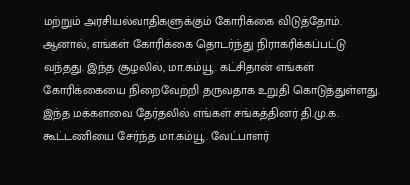மற்றும் அரசியல்வாதிகளுக்கும் கோரிக்கை விடுத்தோம். ஆனால், எங்கள் கோரிக்கை தொடர்ந்து நிராகரிக்கப்பட்டு வந்தது. இந்த சூழலில், மா.கம்யூ. கட்சிதான் எங்கள் கோரிக்கையை நிறைவேற்றி தருவதாக உறுதி கொடுத்துள்ளது. இந்த மக்களவை தேர்தலில் எங்கள் சங்கத்தினர் தி.மு.க. கூட்டணியை சேர்ந்த மா.கம்யூ. வேட்பாளர்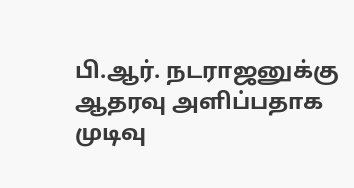பி.ஆர். நடராஜனுக்கு ஆதரவு அளிப்பதாக முடிவு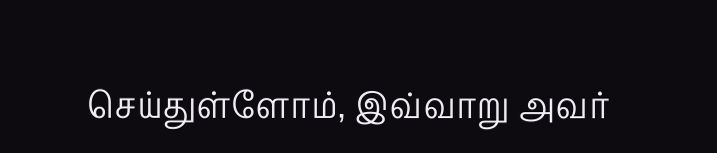செய்துள்ளோம், இவ்வாறு அவர்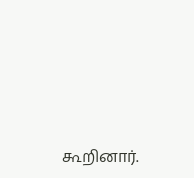கூறினார்.